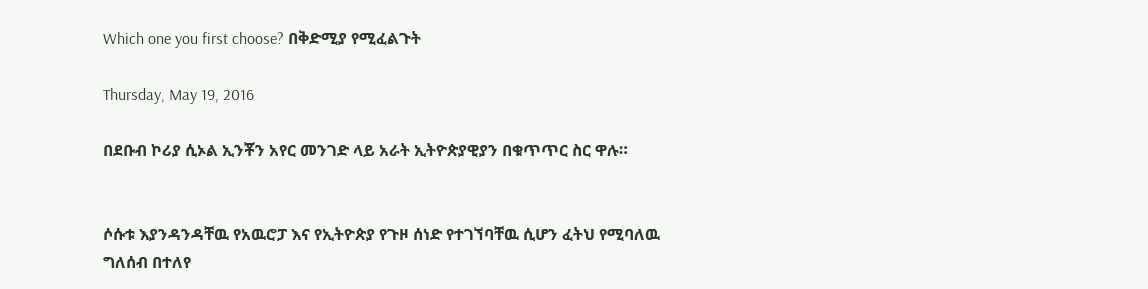Which one you first choose? በቅድሚያ የሚፈልጉት

Thursday, May 19, 2016

በደቡብ ኮሪያ ሲኦል ኢንቾን አየር መንገድ ላይ አራት ኢትዮጵያዊያን በቁጥጥር ስር ዋሉ።


ሶሱቱ እያንዳንዳቸዉ የአዉሮፓ እና የኢትዮጵያ የጉዞ ሰነድ የተገኘባቸዉ ሲሆን ፈትህ የሚባለዉ ግለሰብ በተለየ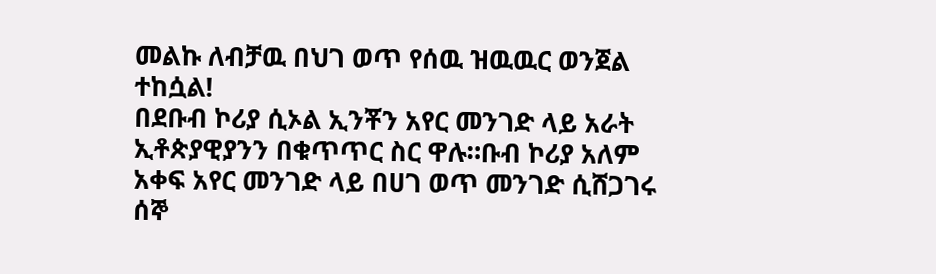መልኩ ለብቻዉ በህገ ወጥ የሰዉ ዝዉዉር ወንጀል ተከሷል!
በደቡብ ኮሪያ ሲኦል ኢንቾን አየር መንገድ ላይ አራት ኢቶጵያዊያንን በቁጥጥር ስር ዋሉ።ቡብ ኮሪያ አለም አቀፍ አየር መንገድ ላይ በሀገ ወጥ መንገድ ሲሸጋገሩ ሰኞ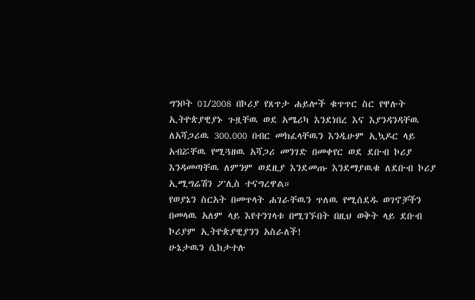ግንቦት 01/2008 በኮሪያ የጸጥታ ሐይሎች ቁጥጥር ስር የዋሉት ኢትዮጵያዊያኑ ጉዟቸዉ ወደ አሜሪካ እንደነበረ እና እያንዳንዳቸዉ ለአሻጋሪዉ 300.000 በብር መክፈላቸዉን እንዲሁም ኢኳዶር ላይ አብሯቸዉ የሚጓዘዉ አሻጋሪ መንገድ በመቀየር ወደ ደቡብ ኮሪያ እንዳመጣቸዉ ለምንም ወደዚያ እንደመጡ እንደማያዉቁ ለደቡብ ኮሪያ ኢሚግሬሽን ፖሊስ ተናግረዋል።
የወያኔን ስርአት በመጥላት ሐገራቸዉን ጥለዉ የሚሰደዱ ወገኖቻችን በመላዉ አለም ላይ እየተንገላቱ በሚገኙበት በዚህ ወቅት ላይ ደቡብ ኮሪያም ኢትዮጵያዊያንን አስራለች!
ሁኔታዉን ሲከታተሉ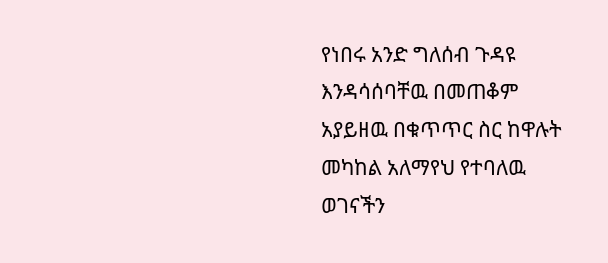የነበሩ አንድ ግለሰብ ጉዳዩ እንዳሳሰባቸዉ በመጠቆም አያይዘዉ በቁጥጥር ስር ከዋሉት መካከል አለማየህ የተባለዉ ወገናችን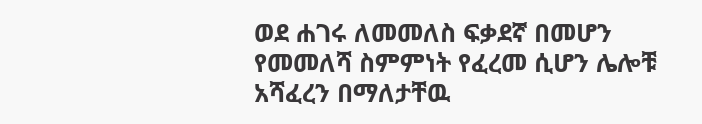ወደ ሐገሩ ለመመለስ ፍቃደኛ በመሆን የመመለሻ ስምምነት የፈረመ ሲሆን ሌሎቹ አሻፈረን በማለታቸዉ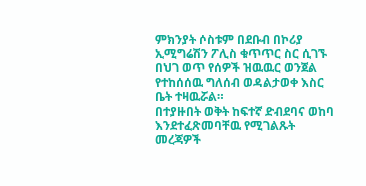ምክንያት ሶስቱም በደቡብ በኮሪያ ኢሚግሬሽን ፖሊስ ቁጥጥር ስር ሲገኙ በህገ ወጥ የሰዎች ዝዉዉር ወንጀል የተከሰሰዉ ግለሰብ ወዳልታወቀ እስር ቤት ተዛዉሯል።
በተያዙበት ወቅት ከፍተኛ ድብደባና ወከባ እንደተፈጽመባቸዉ የሚገልጹት መረጃዎች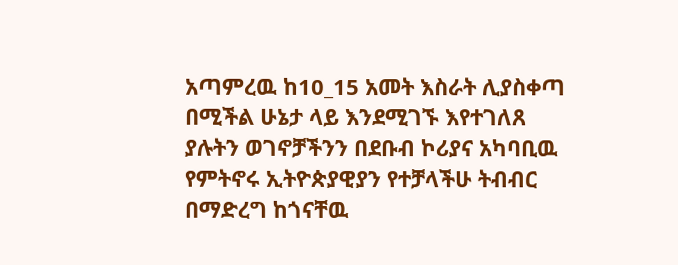አጣምረዉ ከ10_15 አመት እስራት ሊያስቀጣ በሚችል ሁኔታ ላይ እንደሚገኙ እየተገለጸ ያሉትን ወገኖቻችንን በደቡብ ኮሪያና አካባቢዉ የምትኖሩ ኢትዮጵያዊያን የተቻላችሁ ትብብር በማድረግ ከጎናቸዉ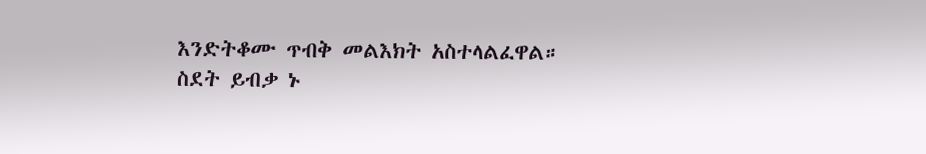እንድትቆሙ ጥብቅ መልእክት አስተላልፈዋል።
ስደት ይብቃ ኑ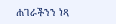ሐገራችንን ነጻ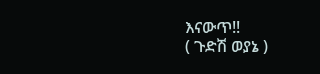እናውጥ!!
( ጉድሽ ወያኔ )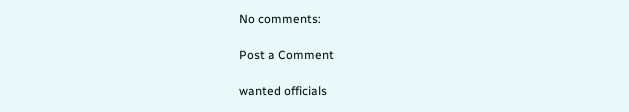No comments:

Post a Comment

wanted officials